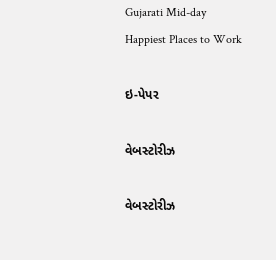Gujarati Mid-day
Happiest Places to Work

ઇ-પેપર

વેબસ્ટોરીઝ

વેબસ્ટોરીઝ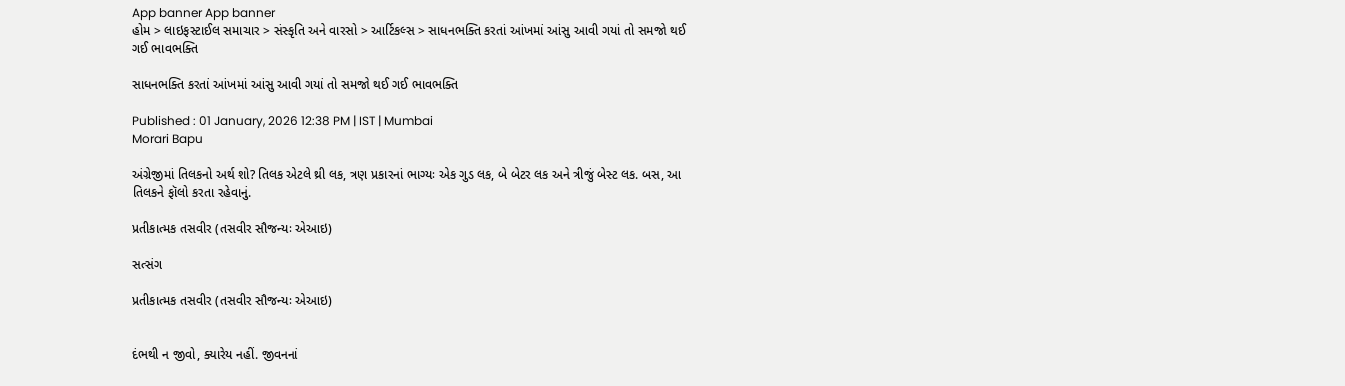App banner App banner
હોમ > લાઇફસ્ટાઈલ સમાચાર > સંસ્કૃતિ અને વારસો > આર્ટિકલ્સ > સાધનભક્તિ કરતાં આંખમાં આંસુ આવી ગયાં તો સમજો થઈ ગઈ ભાવભક્તિ

સાધનભક્તિ કરતાં આંખમાં આંસુ આવી ગયાં તો સમજો થઈ ગઈ ભાવભક્તિ

Published : 01 January, 2026 12:38 PM | IST | Mumbai
Morari Bapu

અંગ્રેજીમાં તિલકનો અર્થ શો? તિલક એટલે થ્રી લક, ત્રણ પ્રકારનાં ભાગ્યઃ એક ગુડ લક, બે બેટર લક અને ત્રીજું બેસ્ટ લક. બસ, આ તિલકને ફૉલો કરતા રહેવાનું.

પ્રતીકાત્મક તસવીર (તસવીર સૌજન્યઃ એઆઇ)

સત્સંગ

પ્રતીકાત્મક તસવીર (તસવીર સૌજન્યઃ એઆઇ)


દંભથી ન જીવો, ક્યારેય નહીં. જીવનનાં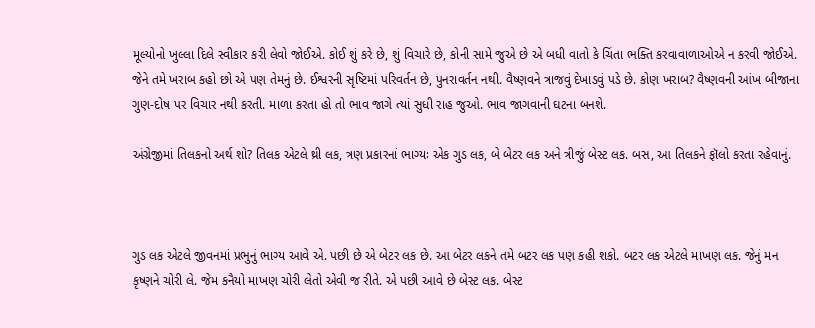મૂલ્યોનો ખુલ્લા દિલે સ્વીકાર કરી લેવો જોઈએ. કોઈ શું કરે છે, શું વિચારે છે, કોની સામે જુએ છે એ બધી વાતો કે ચિંતા ભક્તિ કરવાવાળાઓએ ન કરવી જોઈએ. જેને તમે ખરાબ કહો છો એ પણ તેમનું છે. ઈશ્વરની સૃષ્ટિમાં પરિવર્તન છે, પુનરાવર્તન નથી. વૈષ્ણવને ત્રાજવું દેખાડવું પડે છે. કોણ ખરાબ? વૈષ્ણવની આંખ બીજાના ગુણ-દોષ પર વિચાર નથી કરતી. માળા કરતા હો તો ભાવ જાગે ત્યાં સુધી રાહ જુઓ. ભાવ જાગવાની ઘટના બનશે.

અંગ્રેજીમાં તિલકનો અર્થ શો? તિલક એટલે થ્રી લક, ત્રણ પ્રકારનાં ભાગ્યઃ એક ગુડ લક, બે બેટર લક અને ત્રીજું બેસ્ટ લક. બસ, આ તિલકને ફૉલો કરતા રહેવાનું.



ગુડ લક એટલે જીવનમાં પ્રભુનું ભાગ્ય આવે એ. પછી છે એ બેટર લક છે. આ બેટર લકને તમે બટર લક પણ કહી શકો. બટર લક એટલે માખણ લક. જેનું મન કૃષ્ણને ચોરી લે. જેમ કનૈયો માખણ ચોરી લેતો એવી જ રીતે. એ પછી આવે છે બેસ્ટ લક. બેસ્ટ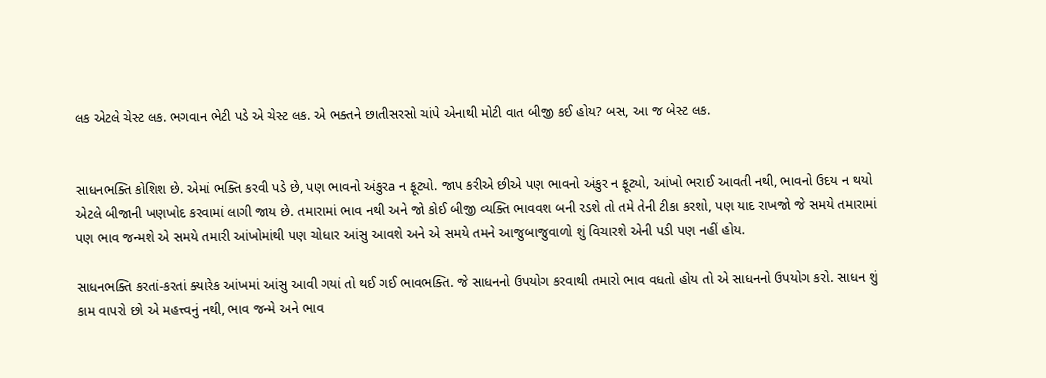લક એટલે ચેસ્ટ લક. ભગવાન ભેટી પડે એ ચેસ્ટ લક. એ ભક્તને છાતીસરસો ચાંપે એનાથી મોટી વાત બીજી કઈ હોય? બસ, આ જ બેસ્ટ લક.


સાધનભક્તિ કોશિશ છે. એમાં ભક્તિ કરવી પડે છે, પણ ભાવનો અંકુરa ન ફૂટ્યો. જાપ કરીએ છીએ પણ ભાવનો અંકુર ન ફૂટ્યો, આંખો ભરાઈ આવતી નથી, ભાવનો ઉદય ન થયો એટલે બીજાની ખણખોદ કરવામાં લાગી જાય છે. તમારામાં ભાવ નથી અને જો કોઈ બીજી વ્યક્તિ ભાવવશ બની રડશે તો તમે તેની ટીકા કરશો, પણ યાદ રાખજો જે સમયે તમારામાં પણ ભાવ જન્મશે એ સમયે તમારી આંખોમાંથી પણ ચોધાર આંસુ આવશે અને એ સમયે તમને આજુબાજુવાળો શું વિચારશે એની પડી પણ નહીં હોય.

સાધનભક્તિ કરતાં-કરતાં ક્યારેક આંખમાં આંસુ આવી ગયાં તો થઈ ગઈ ભાવભક્તિ. જે સાધનનો ઉપયોગ કરવાથી તમારો ભાવ વધતો હોય તો એ સાધનનો ઉપયોગ કરો. સાધન શું કામ વાપરો છો એ મહત્ત્વનું નથી, ભાવ જન્મે અને ભાવ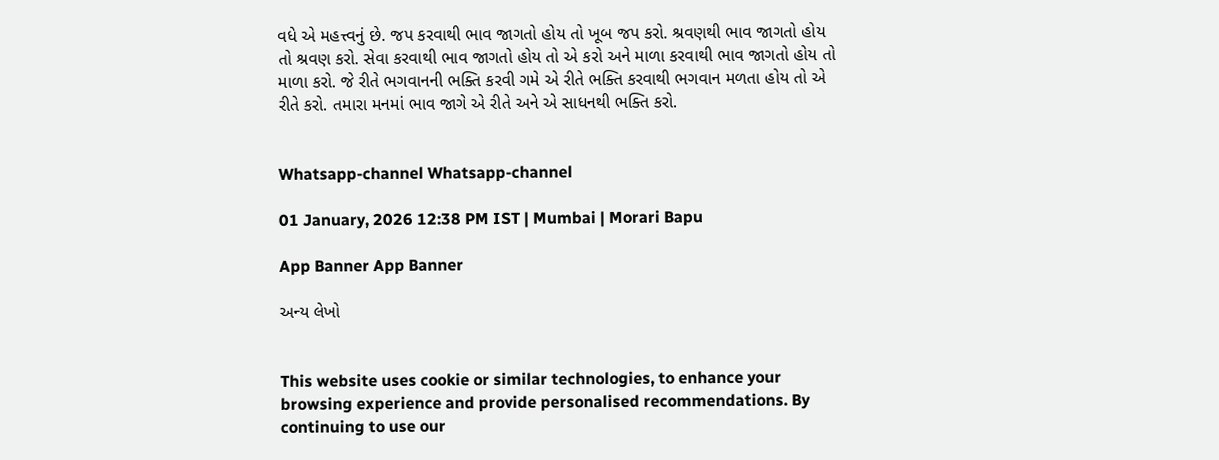વધે એ મહત્ત્વનું છે. જપ કરવાથી ભાવ જાગતો હોય તો ખૂબ જપ કરો. શ્રવણથી ભાવ જાગતો હોય તો શ્રવણ કરો. સેવા કરવાથી ભાવ જાગતો હોય તો એ કરો અને માળા કરવાથી ભાવ જાગતો હોય તો માળા કરો. જે રીતે ભગવાનની ભક્તિ કરવી ગમે એ રીતે ભક્તિ કરવાથી ભગવાન મળતા હોય તો એ રીતે કરો. તમારા મનમાં ભાવ જાગે એ રીતે અને એ સાધનથી ભક્તિ કરો.


Whatsapp-channel Whatsapp-channel

01 January, 2026 12:38 PM IST | Mumbai | Morari Bapu

App Banner App Banner

અન્ય લેખો


This website uses cookie or similar technologies, to enhance your browsing experience and provide personalised recommendations. By continuing to use our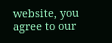website, you agree to our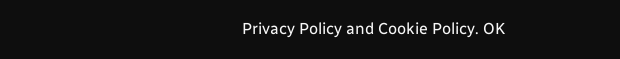Privacy Policy and Cookie Policy. OK